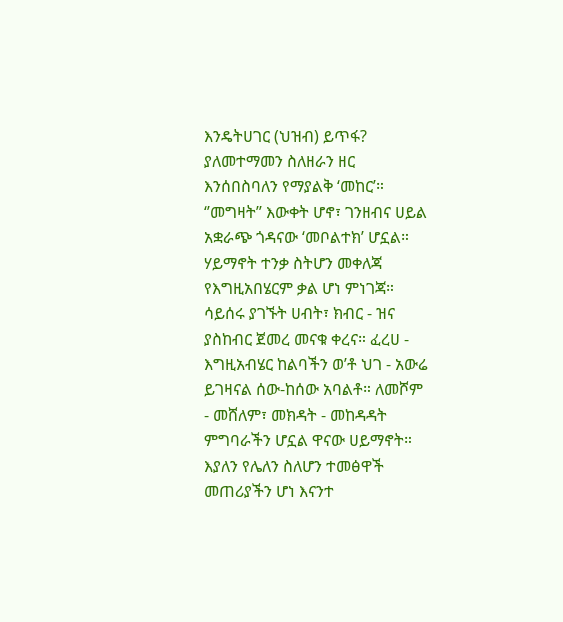እንዴትሀገር (ህዝብ) ይጥፋ? ያለመተማመን ስለዘራን ዘር እንሰበስባለን የማያልቅ ‘መከር’። ‘’መግዛት’’ እውቀት ሆኖ፣ ገንዘብና ሀይል አቋራጭ ጎዳናው ‘መቦልተክ’ ሆኗል። ሃይማኖት ተንቃ ስትሆን መቀለጃ የእግዚአበሄርም ቃል ሆነ ምነገጃ። ሳይሰሩ ያገኙት ሀብት፣ ክብር - ዝና ያስከብር ጀመረ መናቁ ቀረና። ፈረሀ - እግዚአብሄር ከልባችን ወ’ቶ ህገ - አውሬ ይገዛናል ሰው-ከሰው አባልቶ። ለመሾም - መሸለም፣ መክዳት - መከዳዳት ምግባራችን ሆኗል ዋናው ሀይማኖት። እያለን የሌለን ስለሆን ተመፅዋች መጠሪያችን ሆነ እናንተ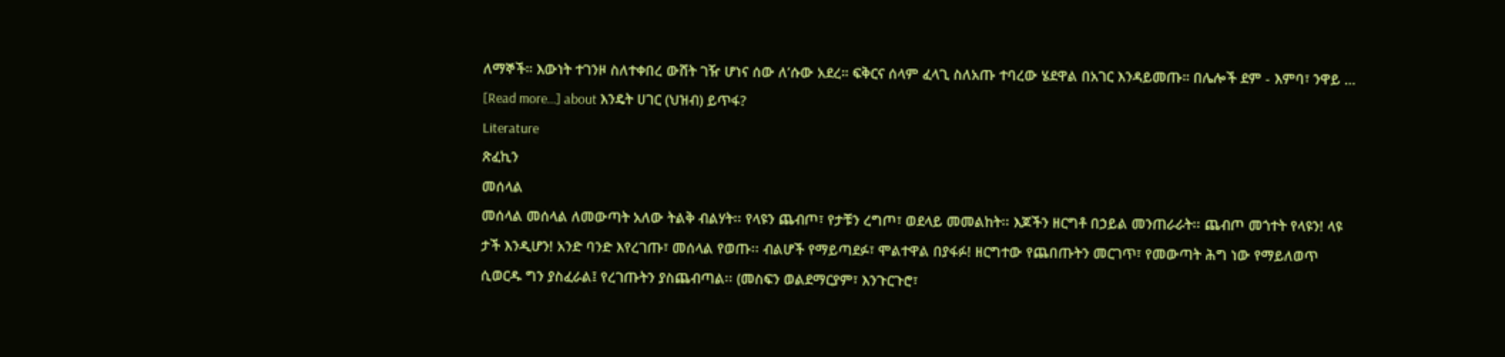ለማኞች። እውነት ተገንዞ ስለተቀበረ ውሸት ገዥ ሆነና ሰው ለ’ሱው አደረ። ፍቅርና ሰላም ፈላጊ ስለአጡ ተባረው ሄደዋል በአገር እንዳይመጡ። በሌሎች ደም - እምባ፣ ንዋይ … [Read more...] about እንዴት ሀገር (ህዝብ) ይጥፋ?
Literature
ጽፈኪን
መሰላል
መሰላል መሰላል ለመውጣት አለው ትልቅ ብልሃት፡፡ የላዩን ጨብጦ፣ የታቹን ረግጦ፣ ወደላይ መመልከት፡፡ እጆችን ዘርግቶ በኃይል መንጠራራት፡፡ ጨብጦ መጎተት የላዩን! ላዩ ታች እንዲሆን! አንድ ባንድ እየረገጡ፣ መሰላል የወጡ፡፡ ብልሆች የማይጣደፉ፣ ሞልተዋል በያፋፉ! ዘርግተው የጨበጡትን መርገጥ፣ የመውጣት ሕግ ነው የማይለወጥ ሲወርዱ ግን ያስፈራል፤ የረገጡትን ያስጨብጣል፡፡ (መስፍን ወልደማርያም፣ እንጉርጉሮ፣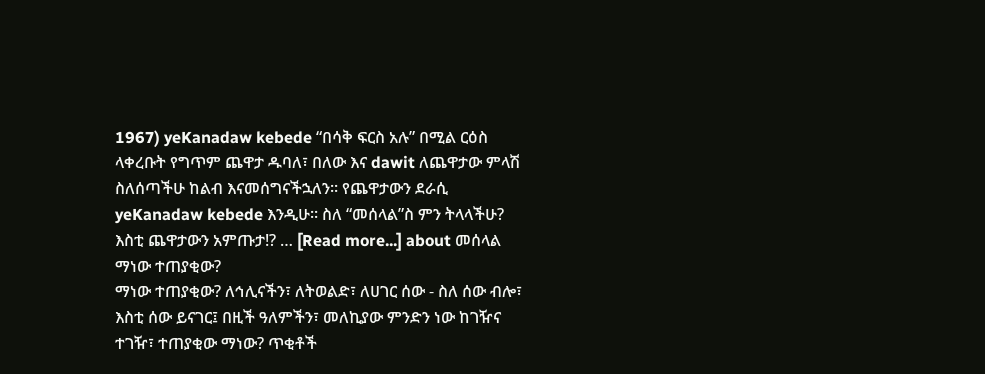1967) yeKanadaw kebede “በሳቅ ፍርስ አሉ” በሚል ርዕስ ላቀረቡት የግጥም ጨዋታ ዱባለ፣ በለው እና dawit ለጨዋታው ምላሽ ስለሰጣችሁ ከልብ እናመሰግናችኋለን፡፡ የጨዋታውን ደራሲ yeKanadaw kebede እንዲሁ፡፡ ስለ “መሰላል”ስ ምን ትላላችሁ? እስቲ ጨዋታውን አምጡታ!? … [Read more...] about መሰላል
ማነው ተጠያቂው?
ማነው ተጠያቂው? ለኅሊናችን፣ ለትወልድ፣ ለሀገር ሰው - ስለ ሰው ብሎ፣ እስቲ ሰው ይናገር፤ በዚች ዓለምችን፣ መለኪያው ምንድን ነው ከገዥና ተገዥ፣ ተጠያቂው ማነው? ጥቂቶች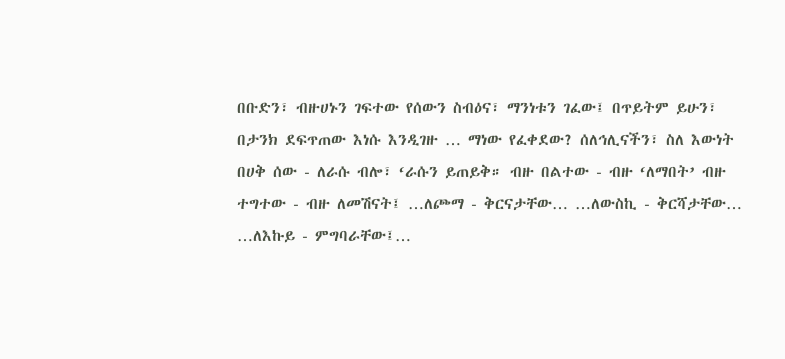በቡድን፣ ብዙሀኑን ገፍተው የሰውን ስብዕና፣ ማንነቱን ገፈው፤ በጥይትም ይሁን፣ በታንክ ደፍጥጠው እነሱ እንዲገዙ … ማነው የፈቀደው? ሰለኅሊናችን፣ ስለ እውነት በሀቅ ሰው - ለራሱ ብሎ፣ ‘ራሱን ይጠይቅ። ብዙ በልተው - ብዙ ‘ለማበት’ ብዙ ተግተው - ብዙ ለመሽናት፤ …ለጮማ - ቅርናታቸው… …ለውስኪ - ቅርሻታቸው… …ለእኩይ - ምግባራቸው፤…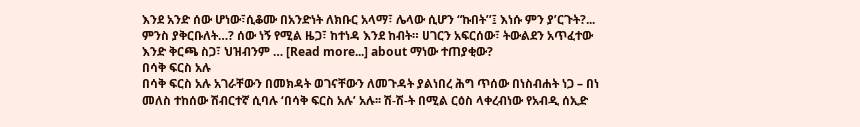እንደ አንድ ሰው ሆነው፣ሲቆሙ በአንድነት ለክቡር አላማ፣ ሌላው ሲሆን “ኩበት’’፤ እነሱ ምን ያ’ርጉት?... ምንስ ያቅርቡለት…? ሰው ነኝ የሚል ዜጋ፣ ከተነዳ እንደ ከብት። ሀገርን አፍርሰው፣ ትውልደን አጥፈተው እንድ ቅርጫ ስጋ፣ ህዝብንም … [Read more...] about ማነው ተጠያቂው?
በሳቅ ፍርስ አሉ
በሳቅ ፍርስ አሉ አገራቸውን በመክዳት ወገናቸውን ለመጉዳት ያልነበረ ሕግ ጥሰው በነስብሐት ነጋ – በነ መለስ ተከሰው ሽብርተኛ ሲባሉ ‘በሳቅ ፍርስ አሉ’ አሉ፡፡ ሽ-ሽ-ት በሚል ርዕስ ላቀረብነው የአብዲ ሰኢድ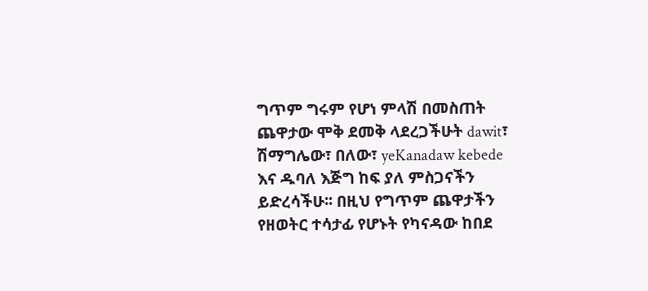ግጥም ግሩም የሆነ ምላሽ በመስጠት ጨዋታው ሞቅ ደመቅ ላደረጋችሁት dawit፣ ሽማግሌው፣ በለው፣ yeKanadaw kebede እና ዱባለ እጅግ ከፍ ያለ ምስጋናችን ይድረሳችሁ፡፡ በዚህ የግጥም ጨዋታችን የዘወትር ተሳታፊ የሆኑት የካናዳው ከበደ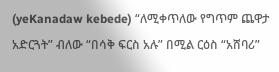(yeKanadaw kebede) “ለሚቀጥለው የግጥም ጨዋታ አድርጓት” ብለው “በሳቅ ፍርስ አሉ” በሚል ርዕስ “አሸባሪ”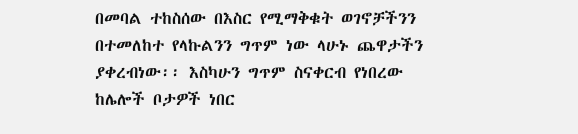በመባል ተከስሰው በእስር የሚማቅቁት ወገኖቻችንን በተመለከተ የላኩልንን ግጥም ነው ላሁኑ ጨዋታችን ያቀረብነው፡፡ እስካሁን ግጥም ስናቀርብ የነበረው ከሌሎች ቦታዎች ነበር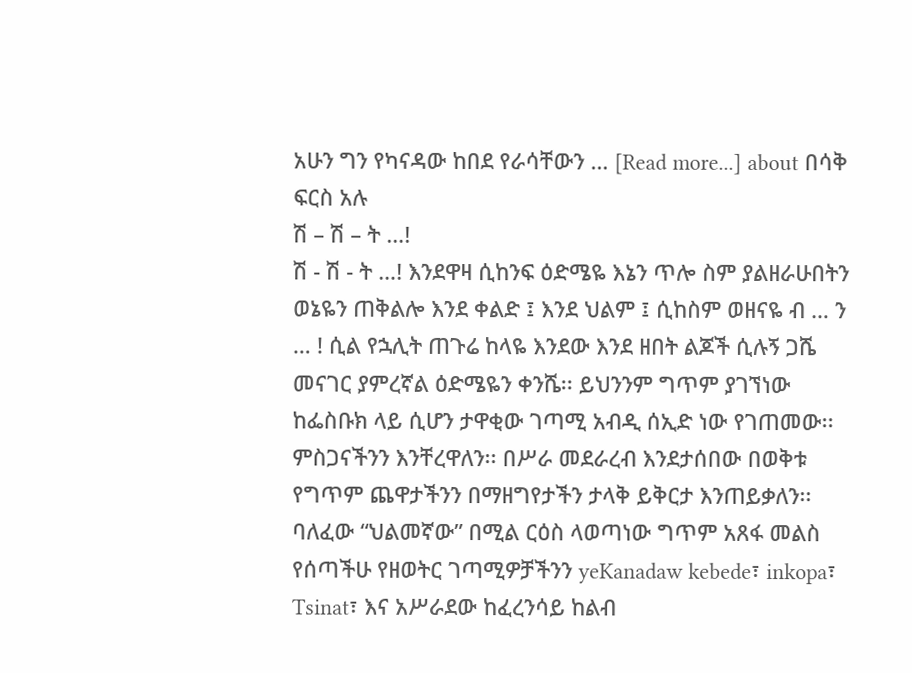አሁን ግን የካናዳው ከበደ የራሳቸውን … [Read more...] about በሳቅ ፍርስ አሉ
ሽ – ሽ – ት …!
ሽ - ሽ - ት …! እንደዋዛ ሲከንፍ ዕድሜዬ እኔን ጥሎ ስም ያልዘራሁበትን ወኔዬን ጠቅልሎ እንደ ቀልድ ፤ እንደ ህልም ፤ ሲከስም ወዘናዬ ብ … ን … ! ሲል የኋሊት ጠጉሬ ከላዬ እንደው እንደ ዘበት ልጆች ሲሉኝ ጋሼ መናገር ያምረኛል ዕድሜዬን ቀንሼ፡፡ ይህንንም ግጥም ያገኘነው ከፌስቡክ ላይ ሲሆን ታዋቂው ገጣሚ አብዲ ሰኢድ ነው የገጠመው፡፡ ምስጋናችንን እንቸረዋለን፡፡ በሥራ መደራረብ እንደታሰበው በወቅቱ የግጥም ጨዋታችንን በማዘግየታችን ታላቅ ይቅርታ እንጠይቃለን፡፡ ባለፈው “ህልመኛው” በሚል ርዕስ ላወጣነው ግጥም አጸፋ መልስ የሰጣችሁ የዘወትር ገጣሚዎቻችንን yeKanadaw kebede፣ inkopa፣ Tsinat፣ እና አሥራደው ከፈረንሳይ ከልብ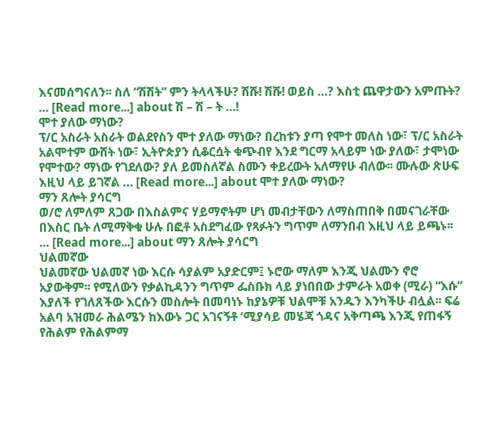እናመሰግናለን፡፡ ስለ “ሽሽት” ምን ትላላችሁ? ሽሹ! ሽሹ! ወይስ …? እስቲ ጨዋታውን አምጡት? … [Read more...] about ሽ – ሽ – ት …!
ሞተ ያለው ማነው?
ፕ/ር አስራት አስራት ወልደየስን ሞተ ያለው ማነው? በረከቱን ያጣ የሞተ መለስ ነው፣ ፕ/ር አስራት አልሞተም ውሸት ነው፣ ኢትዮጵያን ሲቆርሷት ቁጭብየ እንደ ግርማ አላይም ነው ያለው፣ ታሞነው የሞተው? ማነው የገደለው? ያለ ይመስለኛል ስሙን ቀይረውት አለማየሁ ብለው፡፡ ሙሉው ጽሁፍ እዚህ ላይ ይገኛል … [Read more...] about ሞተ ያለው ማነው?
ማን ጸሎት ያሳርግ
ወ/ሮ ለምለም ጸጋው በእስልምና ሃይማኖትም ሆነ መብታቸውን ለማስጠበቅ በመናገራቸው በእስር ቤት ለሚማቅቁ ሁሉ በፎቶ አስደግፈው የጻፉትን ግጥም ለማንበብ እዚህ ላይ ይጫኑ፡፡ … [Read more...] about ማን ጸሎት ያሳርግ
ህልመኛው
ህልመኛው ህልመኛ ነው እርሱ ሳያልም አያድርም፤ ኑሮው ማለም እንጂ ህልሙን ኖሮ አያውቅም፡፡ የሚለውን የቃልኪዳንን ግጥም ፌስቡክ ላይ ያነበበው ታምራት አወቀ (ሚራ) “እሱ” እያለች የገለጸችው እርሱን መስሎት በመባነኑ ከያኔዎቹ ህልሞቹ አንዱን እንካችሁ ብሏል፡፡ ፍሬ አልባ አዝመራ ሕልሜን ከእውኑ ጋር አገናኝቶ ‘ሚያሳይ መሄጃ ጎዳና አቅጣጫ እንጂ የጠፋኝ የሕልም የሕልምማ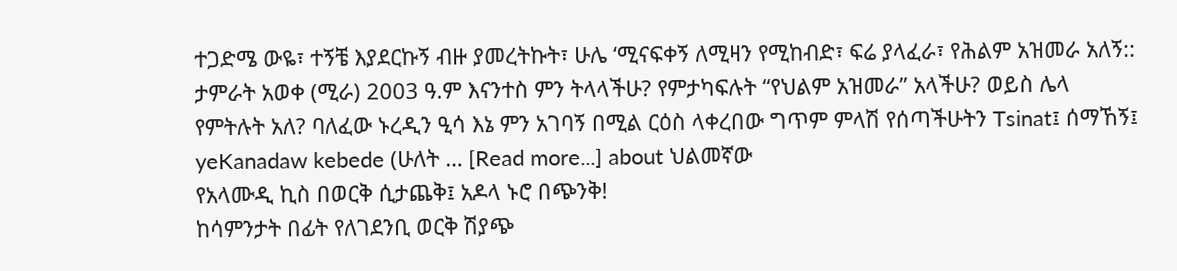ተጋድሜ ውዬ፣ ተኝቼ እያደርኩኝ ብዙ ያመረትኩት፣ ሁሌ ‘ሚናፍቀኝ ለሚዛን የሚከብድ፣ ፍሬ ያላፈራ፣ የሕልም አዝመራ አለኝ:: ታምራት አወቀ (ሚራ) 2003 ዓ.ም እናንተስ ምን ትላላችሁ? የምታካፍሉት “የህልም አዝመራ” አላችሁ? ወይስ ሌላ የምትሉት አለ? ባለፈው ኑረዲን ዒሳ እኔ ምን አገባኝ በሚል ርዕስ ላቀረበው ግጥም ምላሽ የሰጣችሁትን Tsinat፤ ሰማኸኝ፤ yeKanadaw kebede (ሁለት … [Read more...] about ህልመኛው
የአላሙዲ ኪስ በወርቅ ሲታጨቅ፤ አዶላ ኑሮ በጭንቅ!
ከሳምንታት በፊት የለገደንቢ ወርቅ ሽያጭ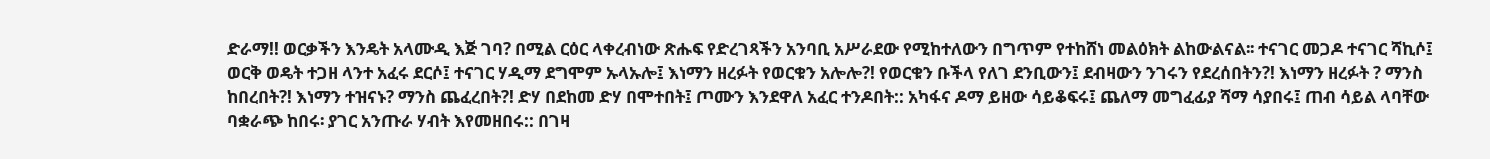ድራማ!! ወርቃችን እንዴት አላሙዲ እጅ ገባ? በሚል ርዕር ላቀረብነው ጽሑፍ የድረገጻችን አንባቢ አሥራደው የሚከተለውን በግጥም የተከሸነ መልዕክት ልከውልናል፡፡ ተናገር መጋዶ ተናገር ሻኪሶ፤ ወርቅ ወዴት ተጋዘ ላንተ አፈሩ ደርሶ፤ ተናገር ሃዲማ ደግሞም ኡላኡሎ፤ እነማን ዘረፉት የወርቁን አሎሎ?! የወርቁን ቡችላ የለገ ደንቢውን፤ ደብዛውን ንገሩን የደረሰበትን?! እነማን ዘረፉት ? ማንስ ከበረበት?! እነማን ተዝናኑ? ማንስ ጨፈረበት?! ድሃ በደከመ ድሃ በሞተበት፤ ጦሙን እንደዋለ አፈር ተንዶበት:: አካፋና ዶማ ይዘው ሳይቆፍሩ፤ ጨለማ መግፈፊያ ሻማ ሳያበሩ፤ ጠብ ሳይል ላባቸው ባቋራጭ ከበሩ፡ ያገር አንጡራ ሃብት እየመዘበሩ:: በገዛ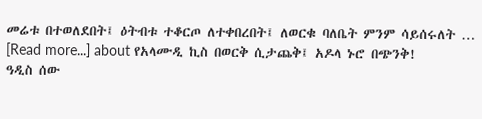መሬቱ በተወለደበት፤ ዕትብቱ ተቆርጦ ለተቀበረበት፤ ለወርቁ ባለቤት ምንም ሳይሰሩለት … [Read more...] about የአላሙዲ ኪስ በወርቅ ሲታጨቅ፤ አዶላ ኑሮ በጭንቅ!
ዓዲስ ሰው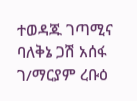ተወዳጁ ገጣሚና ባለቅኔ ጋሽ አሰፋ ገ/ማርያም ረቡዕ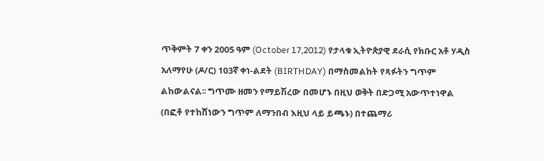ጥቅምት 7 ቀን 2005 ዓም (October 17,2012) የታላቁ ኢትዮጵያዊ ደራሲ የክቡር አቶ ሃዲስ አለማየሁ (ዶ/ር) 103ኛ ቀነ-ልደት (BIRTHDAY) በማስመልከት የጻፉትን ግጥም ልከውልናል፡፡ ግጥሙ ዘመን የማይሽረው በመሆኑ በዚህ ወቅት በድጋሚ አውጥተነዋል (በፎቶ የተከሸነውን ግጥም ለማንበብ እዚህ ላይ ይጫኑ) በተጨማሪ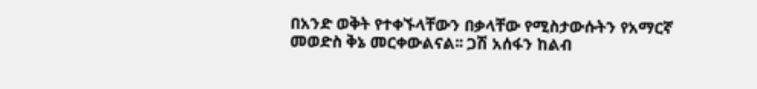በአንድ ወቅት የተቀኙላቸውን በቃላቸው የሚስታውሱትን የአማርኛ መወድስ ቅኔ መርቀውልናል፡፡ ጋሽ አሰፋን ከልብ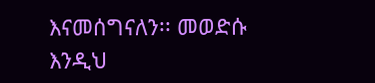እናመሰግናለን፡፡ መወድሱ እንዲህ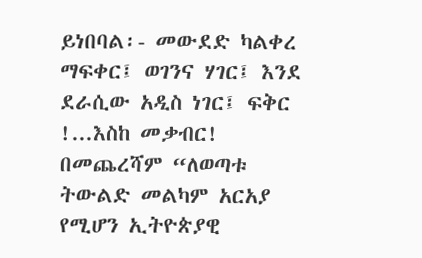ይነበባል፡- መውደድ ካልቀረ ማፍቀር፤ ወገንና ሃገር፤ እንደ ደራሲው አዲስ ነገር፤ ፍቅር !...እስከ መቃብር! በመጨረሻም “ለወጣቱ ትውልድ መልካም አርአያ የሚሆን ኢትዮጵያዊ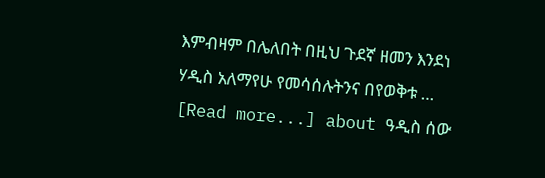እምብዛም በሌለበት በዚህ ጉደኛ ዘመን እንደነ ሃዲስ አለማየሁ የመሳሰሉትንና በየወቅቱ … [Read more...] about ዓዲስ ሰው